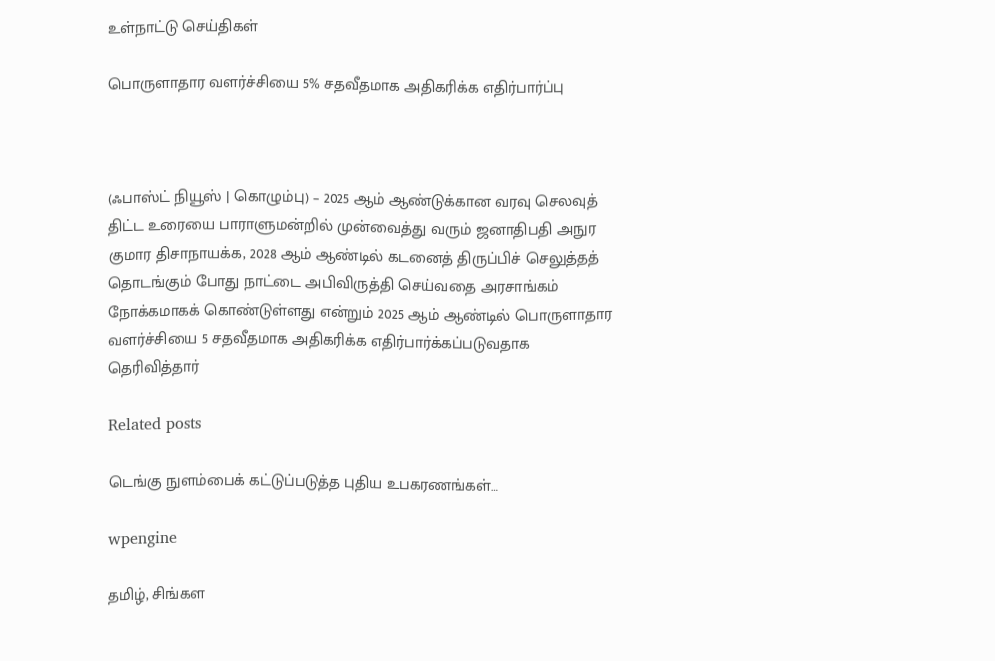உள்நாட்டு செய்திகள்

பொருளாதார வளர்ச்சியை 5% சதவீதமாக அதிகரிக்க எதிர்பார்ப்பு



(ஃபாஸ்ட் நியூஸ் | கொழும்பு) – 2025 ஆம் ஆண்டுக்கான வரவு செலவுத் திட்ட உரையை பாராளுமன்றில் முன்வைத்து வரும் ஜனாதிபதி அநுர குமார திசாநாயக்க, 2028 ஆம் ஆண்டில் கடனைத் திருப்பிச் செலுத்தத் தொடங்கும் போது நாட்டை அபிவிருத்தி செய்வதை அரசாங்கம் நோக்கமாகக் கொண்டுள்ளது என்றும் 2025 ஆம் ஆண்டில் பொருளாதார வளர்ச்சியை 5 சதவீதமாக அதிகரிக்க எதிர்பார்க்கப்படுவதாக தெரிவித்தார்

Related posts

டெங்கு நுளம்பைக் கட்டுப்படுத்த புதிய உபகரணங்கள்…

wpengine

தமிழ், சிங்கள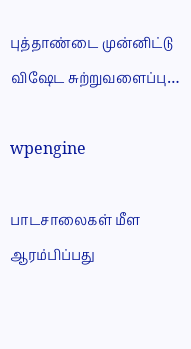புத்தாண்டை முன்னிட்டு விஷேட சுற்றுவளைப்பு…

wpengine

பாடசாலைகள் மீள ஆரம்பிப்பது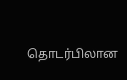தொடர்பிலான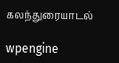கலந்துரையாடல்

wpengine